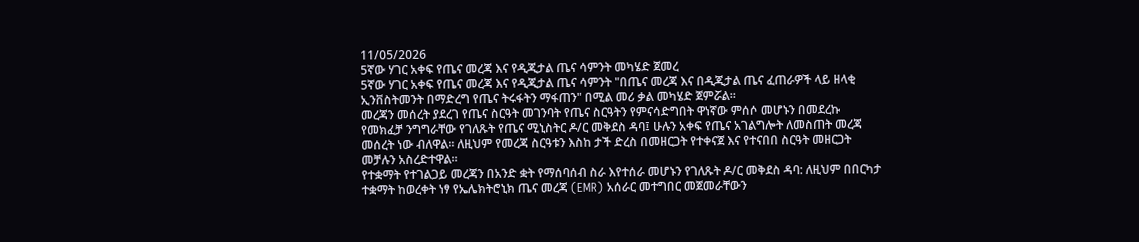11/05/2026
5ኛው ሃገር አቀፍ የጤና መረጃ እና የዲጂታል ጤና ሳምንት መካሄድ ጀመረ
5ኛው ሃገር አቀፍ የጤና መረጃ እና የዲጂታል ጤና ሳምንት "በጤና መረጃ እና በዲጂታል ጤና ፈጠራዎች ላይ ዘላቂ ኢንቨስትመንት በማድረግ የጤና ትሩፋትን ማፋጠን" በሚል መሪ ቃል መካሄድ ጀምሯል።
መረጃን መሰረት ያደረገ የጤና ስርዓት መገንባት የጤና ስርዓትን የምናሳድግበት ዋነኛው ምሰሶ መሆኑን በመደረኩ የመክፈቻ ንግግራቸው የገለጹት የጤና ሚኒስትር ዶ/ር መቅደስ ዳባ፤ ሁሉን አቀፍ የጤና አገልግሎት ለመስጠት መረጃ መሰረት ነው ብለዋል። ለዚህም የመረጃ ስርዓቱን እስከ ታች ድረስ በመዘርጋት የተቀናጀ እና የተናበበ ስርዓት መዘርጋት መቻሉን አስረድተዋል።
የተቋማት የተገልጋይ መረጃን በአንድ ቋት የማሰባሰብ ስራ እየተሰራ መሆኑን የገለጹት ዶ/ር መቅደስ ዳባ: ለዚህም በበርካታ ተቋማት ከወረቀት ነፃ የኤሌክትሮኒክ ጤና መረጃ (EMR) አሰራር መተግበር መጀመራቸውን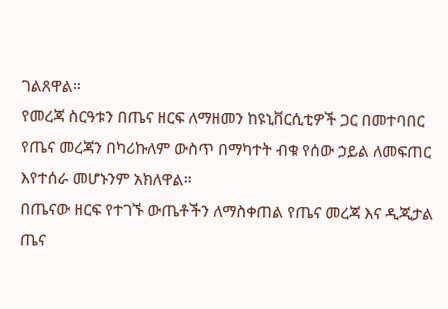ገልጸዋል።
የመረጃ ስርዓቱን በጤና ዘርፍ ለማዘመን ከዩኒቨርሲቲዎች ጋር በመተባበር የጤና መረጃን በካሪኩለም ውስጥ በማካተት ብቁ የሰው ኃይል ለመፍጠር እየተሰራ መሆኑንም አክለዋል።
በጤናው ዘርፍ የተገኙ ውጤቶችን ለማስቀጠል የጤና መረጃ እና ዲጂታል ጤና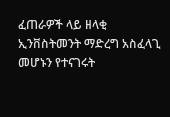ፈጠራዎች ላይ ዘላቂ ኢንቨስትመንት ማድረግ አስፈላጊ መሆኑን የተናገሩት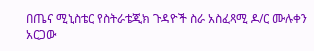በጤና ሚኒስቴር የስትራቴጂክ ጉዳዮች ስራ አስፈጻሚ ዶ/ር ሙሉቀን አርጋው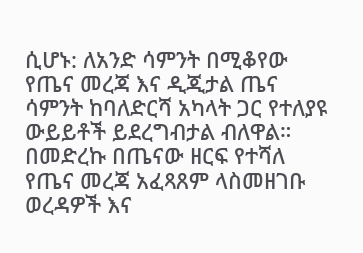ሲሆኑ: ለአንድ ሳምንት በሚቆየው የጤና መረጃ እና ዲጂታል ጤና ሳምንት ከባለድርሻ አካላት ጋር የተለያዩ ውይይቶች ይደረግብታል ብለዋል።
በመድረኩ በጤናው ዘርፍ የተሻለ የጤና መረጃ አፈጻጸም ላስመዘገቡ ወረዳዎች እና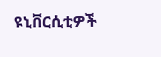ዩኒቨርሲቲዎች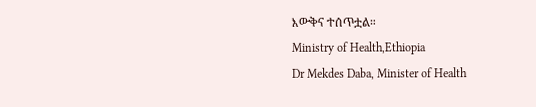እውቅና ተሰጥቷል።
Ministry of Health,Ethiopia
Dr Mekdes Daba, Minister of Health